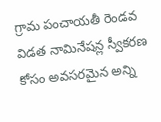గ్రామ పంచాయతీ రెండవ విడత నామినేషన్ల స్వీకరణ కోసం అవసరమైన అన్ని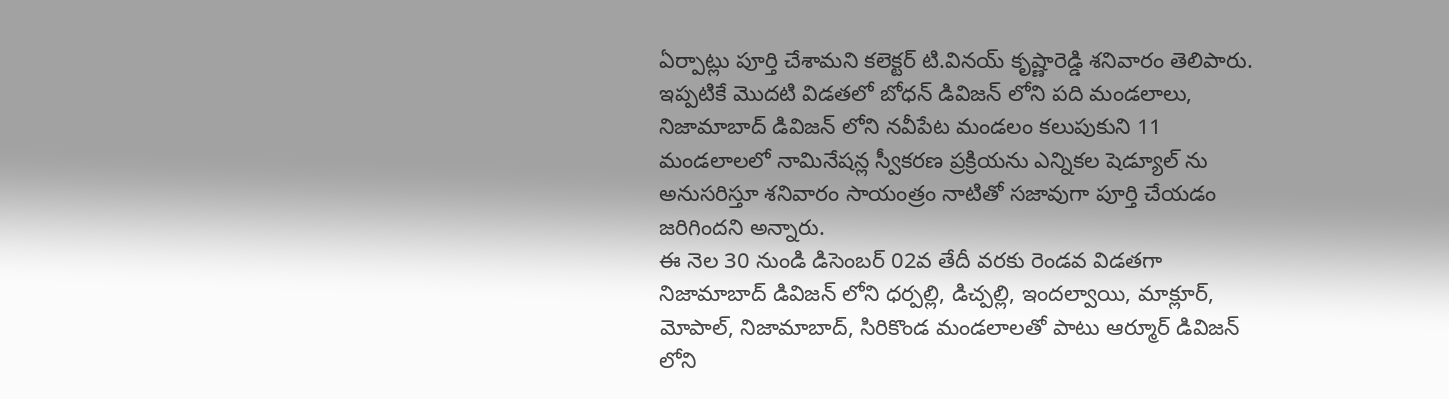ఏర్పాట్లు పూర్తి చేశామని కలెక్టర్ టి.వినయ్ కృష్ణారెడ్డి శనివారం తెలిపారు.
ఇప్పటికే మొదటి విడతలో బోధన్ డివిజన్ లోని పది మండలాలు, నిజామాబాద్ డివిజన్ లోని నవీపేట మండలం కలుపుకుని 11 మండలాలలో నామినేషన్ల స్వీకరణ ప్రక్రియను ఎన్నికల షెడ్యూల్ ను అనుసరిస్తూ శనివారం సాయంత్రం నాటితో సజావుగా పూర్తి చేయడం జరిగిందని అన్నారు.
ఈ నెల 30 నుండి డిసెంబర్ 02వ తేదీ వరకు రెండవ విడతగా నిజామాబాద్ డివిజన్ లోని ధర్పల్లి, డిచ్పల్లి, ఇందల్వాయి, మాక్లూర్, మోపాల్, నిజామాబాద్, సిరికొండ మండలాలతో పాటు ఆర్మూర్ డివిజన్ లోని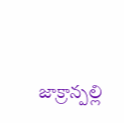జాక్రాన్పల్లి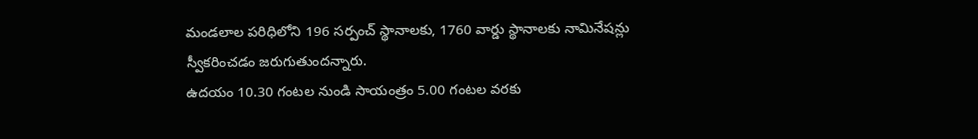మండలాల పరిధిలోని 196 సర్పంచ్ స్థానాలకు, 1760 వార్డు స్థానాలకు నామినేషన్లు స్వీకరించడం జరుగుతుందన్నారు.
ఉదయం 10.30 గంటల నుండి సాయంత్రం 5.00 గంటల వరకు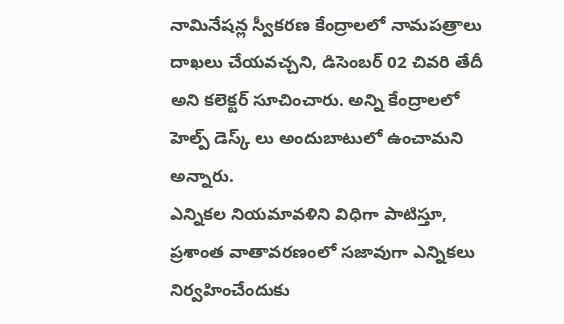నామినేషన్ల స్వీకరణ కేంద్రాలలో నామపత్రాలు దాఖలు చేయవచ్చని, డిసెంబర్ 02 చివరి తేదీ అని కలెక్టర్ సూచించారు. అన్ని కేంద్రాలలో హెల్ప్ డెస్క్ లు అందుబాటులో ఉంచామని అన్నారు.
ఎన్నికల నియమావళిని విధిగా పాటిస్తూ, ప్రశాంత వాతావరణంలో సజావుగా ఎన్నికలు నిర్వహించేందుకు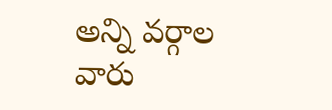అన్ని వర్గాల వారు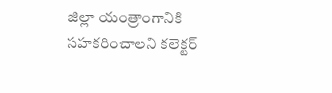జిల్లా యంత్రాంగానికి సహకరించాలని కలెక్టర్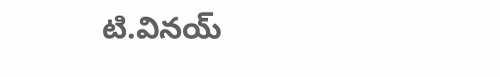టి.వినయ్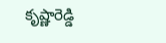కృష్ణారెడ్డి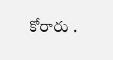కోరారు .